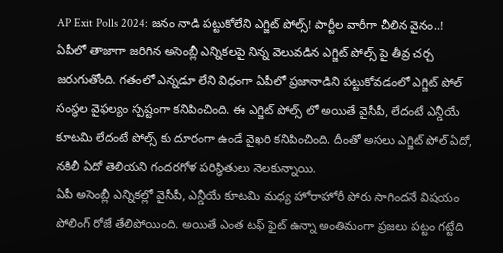AP Exit Polls 2024: జనం నాడి పట్టుకోలేని ఎగ్జిట్ పోల్స్! పార్టీల వారీగా చీలిన వైనం..!
ఏపీలో తాజాగా జరిగిన అసెంబ్లీ ఎన్నికలపై నిన్న వెలువడిన ఎగ్జిట్ పోల్స్ పై తీవ్ర చర్చ జరుగుతోంది. గతంలో ఎన్నడూ లేని విధంగా ఏపీలో ప్రజానాడిని పట్టుకోవడంలో ఎగ్జిట్ పోల్ సంస్థల వైఫల్యం స్పష్టంగా కనిపించింది. ఈ ఎగ్జిట్ పోల్స్ లో అయితే వైసీపీ, లేదంటే ఎన్డీయే కూటమి లేదంటే పోల్స్ కు దూరంగా ఉండే వైఖరి కనిపించింది. దీంతో అసలు ఎగ్జిట్ పోల్ ఏదో, నకిలీ ఏదో తెలియని గందరగోళ పరిస్ధితులు నెలకున్నాయి.
ఏపీ అసెంబ్లీ ఎన్నికల్లో వైసీపీ, ఎన్డీయే కూటమి మధ్య హోరాహోరీ పోరు సాగిందనే విషయం పోలింగ్ రోజే తేలిపోయింది. అయితే ఎంత టఫ్ ఫైట్ ఉన్నా అంతిమంగా ప్రజలు పట్టం గట్టేది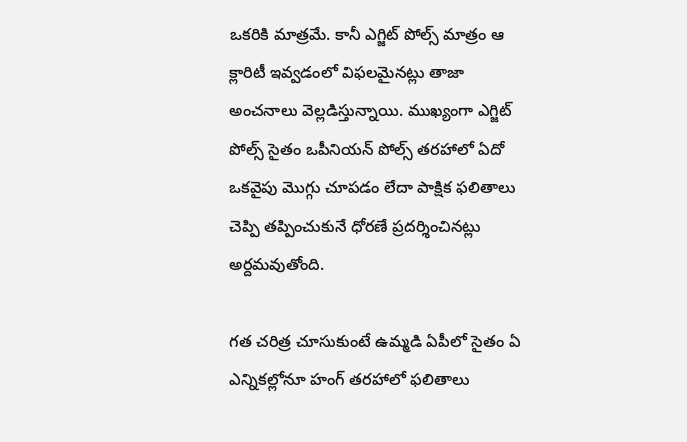ఒకరికి మాత్రమే. కానీ ఎగ్జిట్ పోల్స్ మాత్రం ఆ క్లారిటీ ఇవ్వడంలో విఫలమైనట్లు తాజా అంచనాలు వెల్లడిస్తున్నాయి. ముఖ్యంగా ఎగ్జిట్ పోల్స్ సైతం ఒపీనియన్ పోల్స్ తరహాలో ఏదో ఒకవైపు మొగ్గు చూపడం లేదా పాక్షిక ఫలితాలు చెప్పి తప్పించుకునే ధోరణే ప్రదర్శించినట్లు అర్దమవుతోంది.

గత చరిత్ర చూసుకుంటే ఉమ్మడి ఏపీలో సైతం ఏ ఎన్నికల్లోనూ హంగ్ తరహాలో ఫలితాలు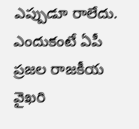ఎప్పుడూ రాలేదు. ఎందుకంటే ఏపీ ప్రజల రాజకీయ వైఖరి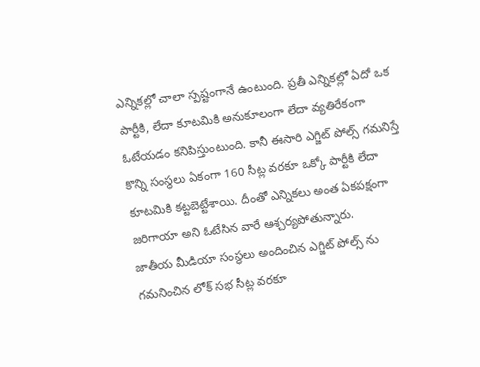ఎన్నికల్లో చాలా స్పష్టంగానే ఉంటుంది. ప్రతీ ఎన్నికల్లో ఏదో ఒక పార్టీకి, లేదా కూటమికి అనుకూలంగా లేదా వ్యతిరేకంగా ఓటేయడం కనిపిస్తుంటుంది. కానీ ఈసారి ఎగ్జిట్ పోల్స్ గమనిస్తే కొన్ని సంస్థలు ఏకంగా 160 సీట్ల వరకూ ఒక్కో పార్టీకి లేదా కూటమికి కట్టబెట్టేశాయి. దీంతో ఎన్నికలు అంత ఏకపక్షంగా జరిగాయా అని ఓటేసిన వారే ఆశ్చర్యపోతున్నారు.
జాతీయ మీడియా సంస్థలు అందించిన ఎగ్జిట్ పోల్స్ ను గమనించిన లోక్ సభ సీట్ల వరకూ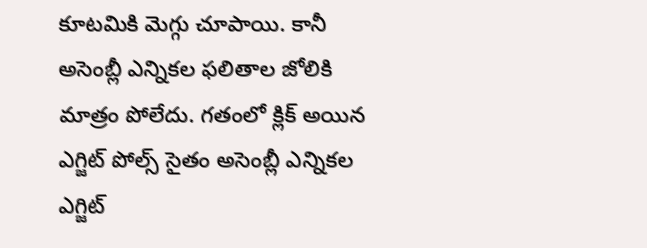కూటమికి మెగ్గు చూపాయి. కానీ అసెంబ్లీ ఎన్నికల ఫలితాల జోలికి మాత్రం పోలేదు. గతంలో క్లిక్ అయిన ఎగ్జిట్ పోల్స్ సైతం అసెంబ్లీ ఎన్నికల ఎగ్జిట్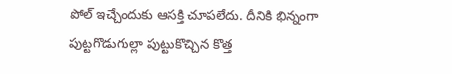పోల్ ఇచ్చేందుకు ఆసక్తి చూపలేదు. దీనికి భిన్నంగా పుట్టగొడుగుల్లా పుట్టుకొచ్చిన కొత్త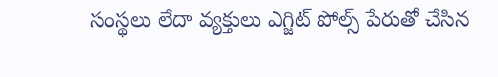సంస్థలు లేదా వ్యక్తులు ఎగ్జిట్ పోల్స్ పేరుతో చేసిన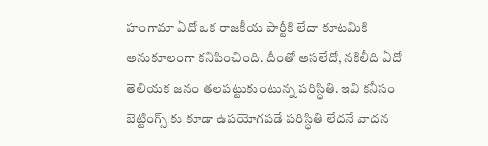హంగామా ఏదో ఒక రాజకీయ పార్టీకి లేదా కూటమికి అనుకూలంగా కనిపించింది. దీంతో అసలేదో, నకిలీది ఏదో తెలియక జనం తలపట్టుకుంటున్న పరిస్ధితి. ఇవి కనీసం బెట్టింగ్స్ కు కూడా ఉపయోగపడే పరిస్ధితి లేదనే వాదన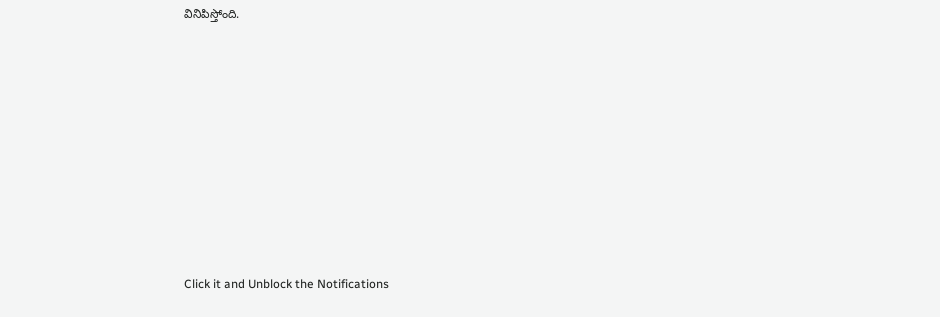వినిపిస్తోంది.












Click it and Unblock the Notifications